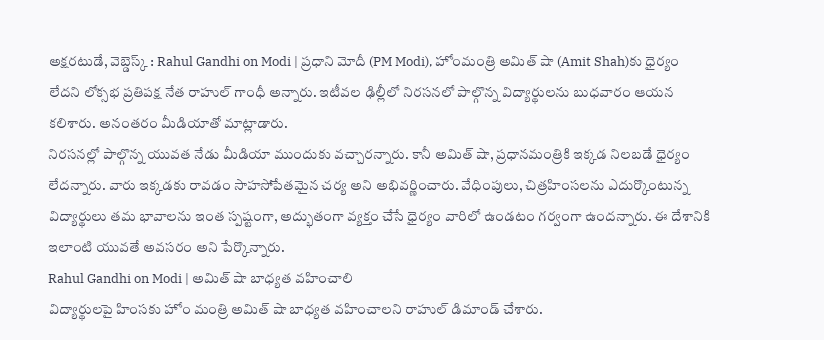అక్షరటుడే, వెబ్డెస్క్ : Rahul Gandhi on Modi | ప్రధాని మోదీ (PM Modi), హోంమంత్రి అమిత్ షా (Amit Shah)కు ధైర్యం లేదని లోక్సభ ప్రతిపక్ష నేత రాహుల్ గాంధీ అన్నారు. ఇటీవల ఢిల్లీలో నిరసనలో పాల్గొన్న విద్యార్థులను బుధవారం ఆయన కలిశారు. అనంతరం మీడియాతో మాట్లాడారు.
నిరసనల్లో పాల్గొన్న యువత నేడు మీడియా ముందుకు వచ్చారన్నారు. కానీ అమిత్ షా, ప్రధానమంత్రికి ఇక్కడ నిలబడే ధైర్యం లేదన్నారు. వారు ఇక్కడకు రావడం సాహసోపేతమైన చర్య అని అభివర్ణించారు. వేధింపులు, చిత్రహింసలను ఎదుర్కొంటున్న విద్యార్థులు తమ భావాలను ఇంత స్పష్టంగా, అద్భుతంగా వ్యక్తం చేసే ధైర్యం వారిలో ఉండటం గర్వంగా ఉందన్నారు. ఈ దేశానికి ఇలాంటి యువతే అవసరం అని పేర్కొన్నారు.
Rahul Gandhi on Modi | అమిత్ షా బాధ్యత వహించాలి
విద్యార్థులపై హింసకు హోం మంత్రి అమిత్ షా బాధ్యత వహించాలని రాహుల్ డిమాండ్ చేశారు.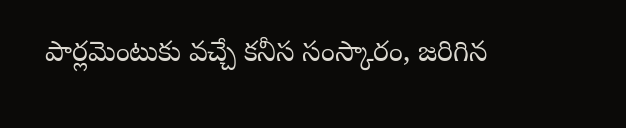పార్లమెంటుకు వచ్చే కనీస సంస్కారం, జరిగిన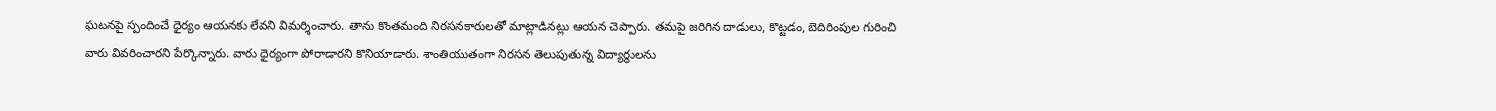ఘటనపై స్పందించే ధైర్యం ఆయనకు లేవని విమర్శించారు. తాను కొంతమంది నిరసనకారులతో మాట్లాడినట్లు ఆయన చెప్పారు. తమపై జరిగిన దాడులు, కొట్టడం, బెదిరింపుల గురించి వారు వివరించారని పేర్కొన్నారు. వారు ధైర్యంగా పోరాడారని కొనియాడారు. శాంతియుతంగా నిరసన తెలుపుతున్న విద్యార్థులను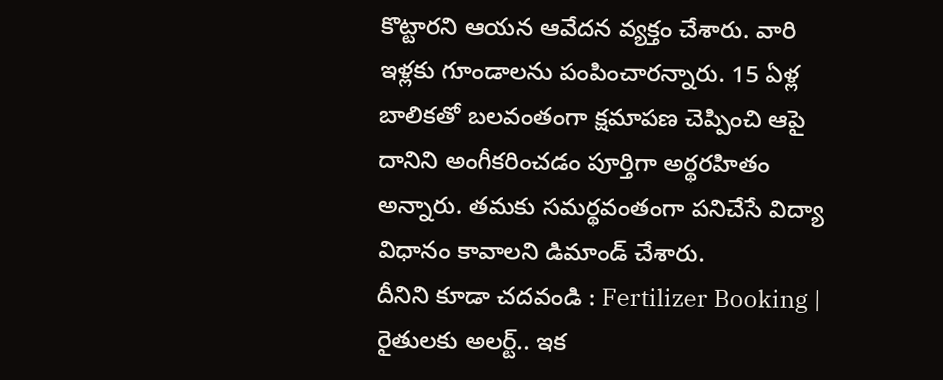కొట్టారని ఆయన ఆవేదన వ్యక్తం చేశారు. వారి ఇళ్లకు గూండాలను పంపించారన్నారు. 15 ఏళ్ల బాలికతో బలవంతంగా క్షమాపణ చెప్పించి ఆపై దానిని అంగీకరించడం పూర్తిగా అర్థరహితం అన్నారు. తమకు సమర్థవంతంగా పనిచేసే విద్యా విధానం కావాలని డిమాండ్ చేశారు.
దీనిని కూడా చదవండి : Fertilizer Booking | రైతులకు అలర్ట్.. ఇక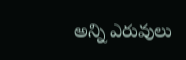అన్ని ఎరువులు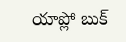యాప్లో బుక్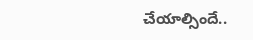చేయాల్సిందే..